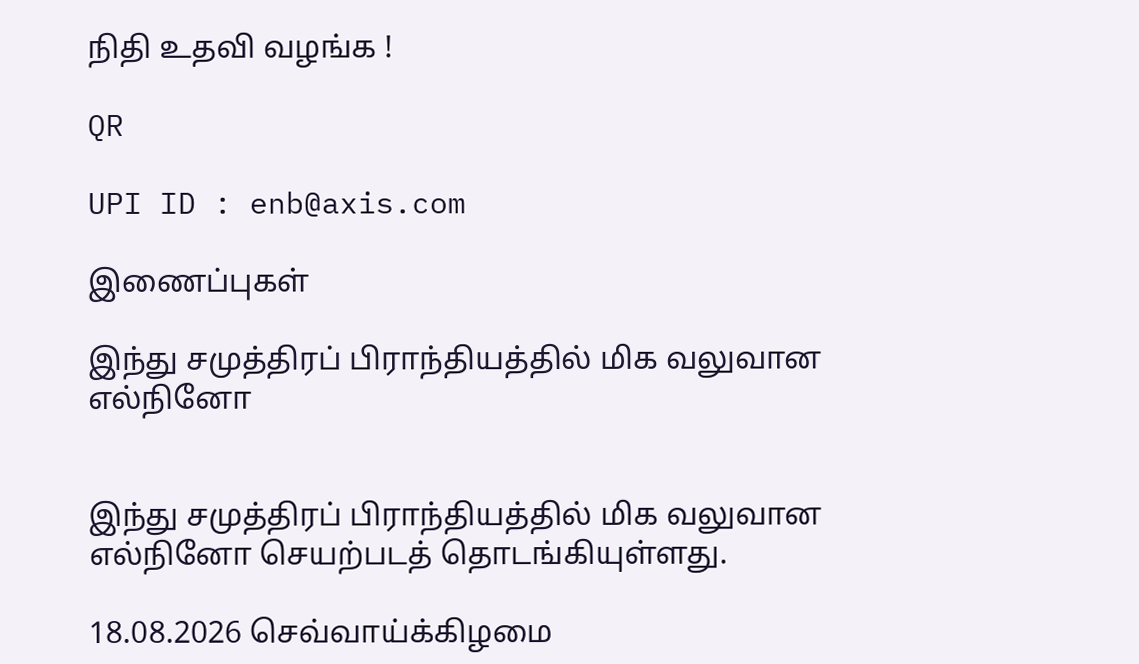நிதி உதவி வழங்க !

QR

UPI ID : enb@axis.com

இணைப்புகள்

இந்து சமுத்திரப் பிராந்தியத்தில் மிக வலுவான எல்நினோ


இந்து சமுத்திரப் பிராந்தியத்தில் மிக வலுவான எல்நினோ செயற்படத் தொடங்கியுள்ளது.

18.08.2026 செவ்வாய்க்கிழமை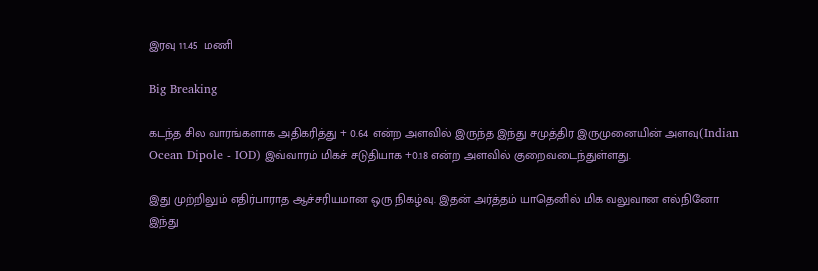இரவு 11.45  மணி

Big Breaking

கடந்த சில வாரங்களாக அதிகரித்து + 0.64 என்ற அளவில் இருந்த இந்து சமுத்திர இருமுனையின் அளவு(Indian Ocean Dipole - IOD) இவ்வாரம் மிகச் சடுதியாக +0.18 என்ற அளவில் குறைவடைந்துள்ளது.

இது முற்றிலும் எதிர்பாராத ஆச்சரியமான ஒரு நிகழ்வு. இதன் அர்த்தம் யாதெனில் மிக வலுவான எல்நினோ இந்து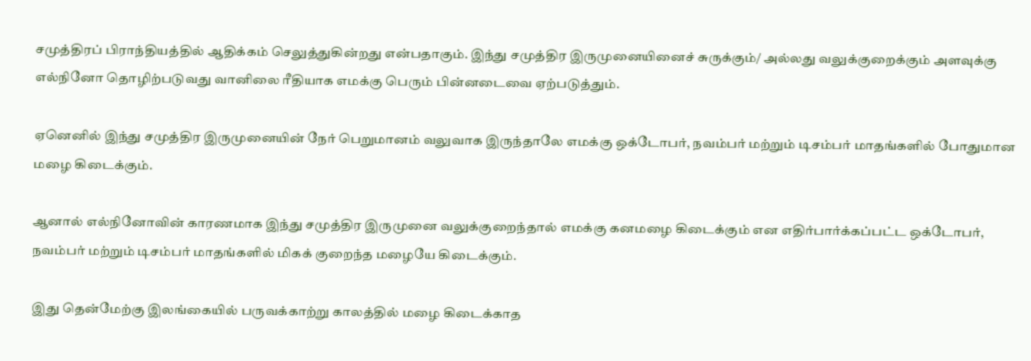சமுத்திரப் பிராந்தியத்தில் ஆதிக்கம் செலுத்துகின்றது என்பதாகும். இந்து சமுத்திர இருமுனையினைச் சுருக்கும்/ அல்லது வலுக்குறைக்கும் அளவுக்கு எல்நினோ தொழிற்படுவது வானிலை ரீதியாக எமக்கு பெரும் பின்னடைவை ஏற்படுத்தும்.

ஏனெனில் இந்து சமுத்திர இருமுனையின் நேர் பெறுமானம் வலுவாக இருந்தாலே எமக்கு ஒக்டோபர், நவம்பர் மற்றும் டிசம்பர் மாதங்களில் போதுமான மழை கிடைக்கும்.

ஆனால் எல்நினோவின் காரணமாக இந்து சமுத்திர இருமுனை வலுக்குறைந்தால் எமக்கு கனமழை கிடைக்கும் என எதிர்பார்க்கப்பட்ட ஒக்டோபர், நவம்பர் மற்றும் டிசம்பர் மாதங்களில் மிகக் குறைந்த மழையே கிடைக்கும்.

இது தென்மேற்கு இலங்கையில் பருவக்காற்று காலத்தில் மழை கிடைக்காத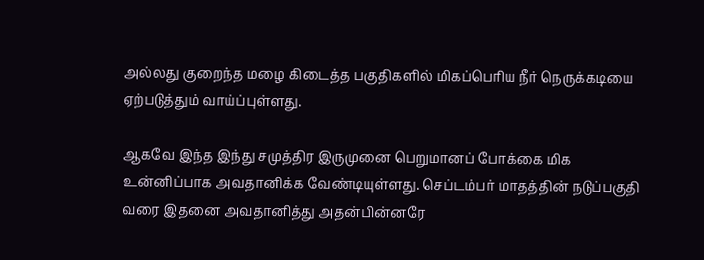அல்லது குறைந்த மழை கிடைத்த பகுதிகளில் மிகப்பெரிய நீர் நெருக்கடியை ஏற்படுத்தும் வாய்ப்புள்ளது.

ஆகவே இந்த இந்து சமுத்திர இருமுனை பெறுமானப் போக்கை மிக உன்னிப்பாக அவதானிக்க வேண்டியுள்ளது. செப்டம்பர் மாதத்தின் நடுப்பகுதி வரை இதனை அவதானித்து அதன்பின்னரே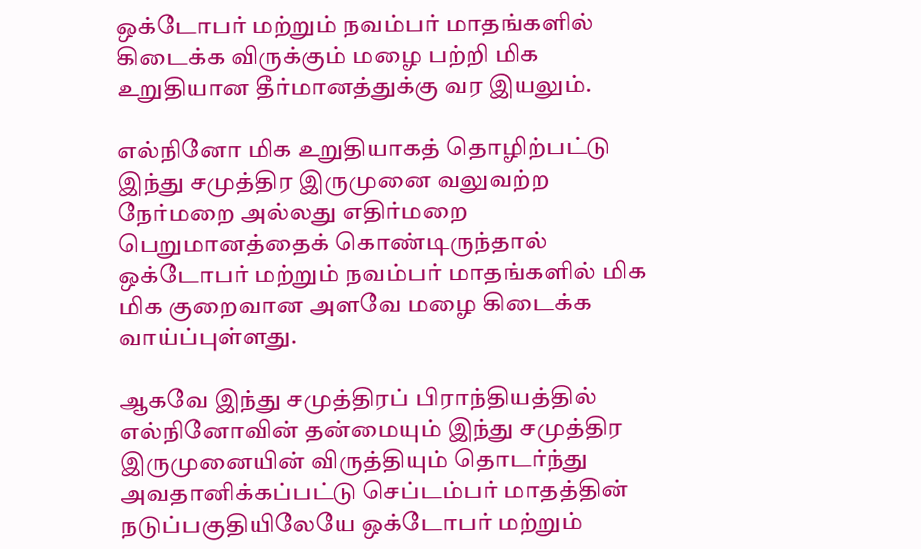ஒக்டோபர் மற்றும் நவம்பர் மாதங்களில் கிடைக்க விருக்கும் மழை பற்றி மிக உறுதியான தீர்மானத்துக்கு வர இயலும்.

எல்நினோ மிக உறுதியாகத் தொழிற்பட்டு இந்து சமுத்திர இருமுனை வலுவற்ற நேர்மறை அல்லது எதிர்மறை பெறுமானத்தைக் கொண்டிருந்தால் ஒக்டோபர் மற்றும் நவம்பர் மாதங்களில் மிக மிக குறைவான அளவே மழை கிடைக்க வாய்ப்புள்ளது.

ஆகவே இந்து சமுத்திரப் பிராந்தியத்தில் எல்நினோவின் தன்மையும் இந்து சமுத்திர இருமுனையின் விருத்தியும் தொடர்ந்து அவதானிக்கப்பட்டு செப்டம்பர் மாதத்தின் நடுப்பகுதியிலேயே ஒக்டோபர் மற்றும்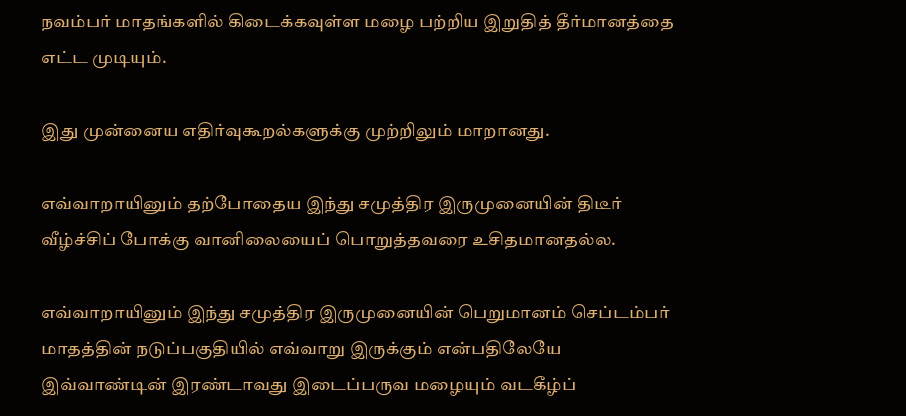நவம்பர் மாதங்களில் கிடைக்கவுள்ள மழை பற்றிய இறுதித் தீர்மானத்தை எட்ட முடியும்.

இது முன்னைய எதிர்வுகூறல்களுக்கு முற்றிலும் மாறானது.

எவ்வாறாயினும் தற்போதைய இந்து சமுத்திர இருமுனையின் திடீர் வீழ்ச்சிப் போக்கு வானிலையைப் பொறுத்தவரை உசிதமானதல்ல.

எவ்வாறாயினும் இந்து சமுத்திர இருமுனையின் பெறுமானம் செப்டம்பர் மாதத்தின் நடுப்பகுதியில் எவ்வாறு இருக்கும் என்பதிலேயே இவ்வாண்டின் இரண்டாவது இடைப்பருவ மழையும் வடகீழ்ப்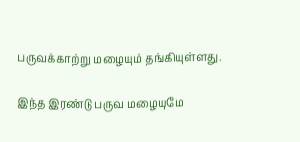பருவக்காற்று மழையும் தங்கியுள்ளது.

இந்த இரண்டு பருவ மழையுமே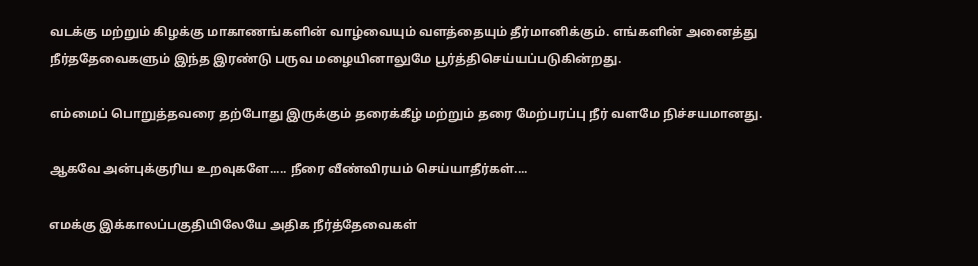வடக்கு மற்றும் கிழக்கு மாகாணங்களின் வாழ்வையும் வளத்தையும் தீர்மானிக்கும். எங்களின் அனைத்து நீர்ததேவைகளும் இந்த இரண்டு பருவ மழையினாலுமே பூர்த்திசெய்யப்படுகின்றது.

எம்மைப் பொறுத்தவரை தற்போது இருக்கும் தரைக்கீழ் மற்றும் தரை மேற்பரப்பு நீர் வளமே நிச்சயமானது.

ஆகவே அன்புக்குரிய உறவுகளே..... நீரை வீண்விரயம் செய்யாதீர்கள்....

எமக்கு இக்காலப்பகுதியிலேயே அதிக நீர்த்தேவைகள்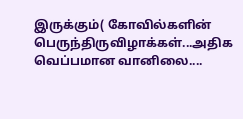இருக்கும்( கோவில்களின் பெருந்திருவிழாக்கள்...அதிக வெப்பமான வானிலை....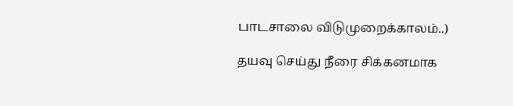பாடசாலை விடுமுறைக்காலம்..)

தயவு செய்து நீரை சிக்கனமாக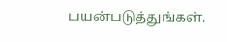பயன்படுத்துங்கள்.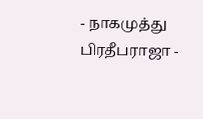- நாகமுத்து பிரதீபராஜா -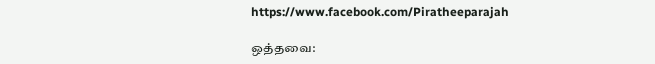https://www.facebook.com/Piratheeparajah

ஒத்தவை: